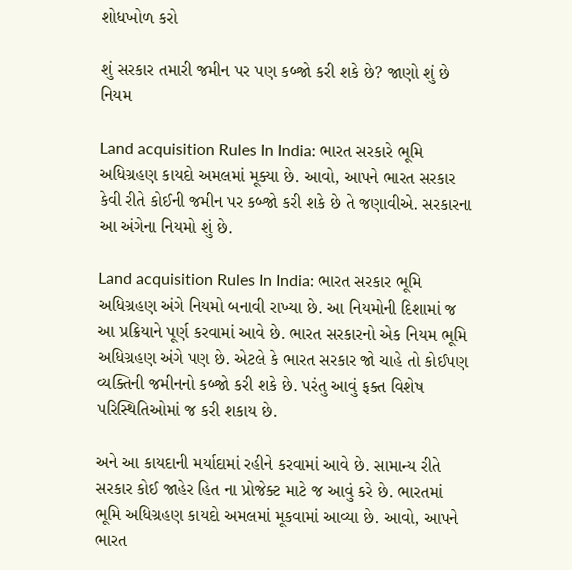શોધખોળ કરો

શું સરકાર તમારી જમીન પર પણ કબ્જો કરી શકે છે? જાણો શું છે નિયમ

Land acquisition Rules In India: ભારત સરકારે ભૂમિ અધિગ્રહણ કાયદો અમલમાં મૂક્યા છે. આવો, આપને ભારત સરકાર કેવી રીતે કોઈની જમીન પર કબ્જો કરી શકે છે તે જણાવીએ. સરકારના આ અંગેના નિયમો શું છે.

Land acquisition Rules In India: ભારત સરકાર ભૂમિ અધિગ્રહણ અંગે નિયમો બનાવી રાખ્યા છે. આ નિયમોની દિશામાં જ આ પ્રક્રિયાને પૂર્ણ કરવામાં આવે છે. ભારત સરકારનો એક નિયમ ભૂમિ અધિગ્રહણ અંગે પણ છે. એટલે કે ભારત સરકાર જો ચાહે તો કોઈપણ વ્યક્તિની જમીનનો કબ્જો કરી શકે છે. પરંતુ આવું ફક્ત વિશેષ પરિસ્થિતિઓમાં જ કરી શકાય છે.

અને આ કાયદાની મર્યાદામાં રહીને કરવામાં આવે છે. સામાન્ય રીતે સરકાર કોઈ જાહેર હિત ના પ્રોજેક્ટ માટે જ આવું કરે છે. ભારતમાં ભૂમિ અધિગ્રહણ કાયદો અમલમાં મૂકવામાં આવ્યા છે. આવો, આપને ભારત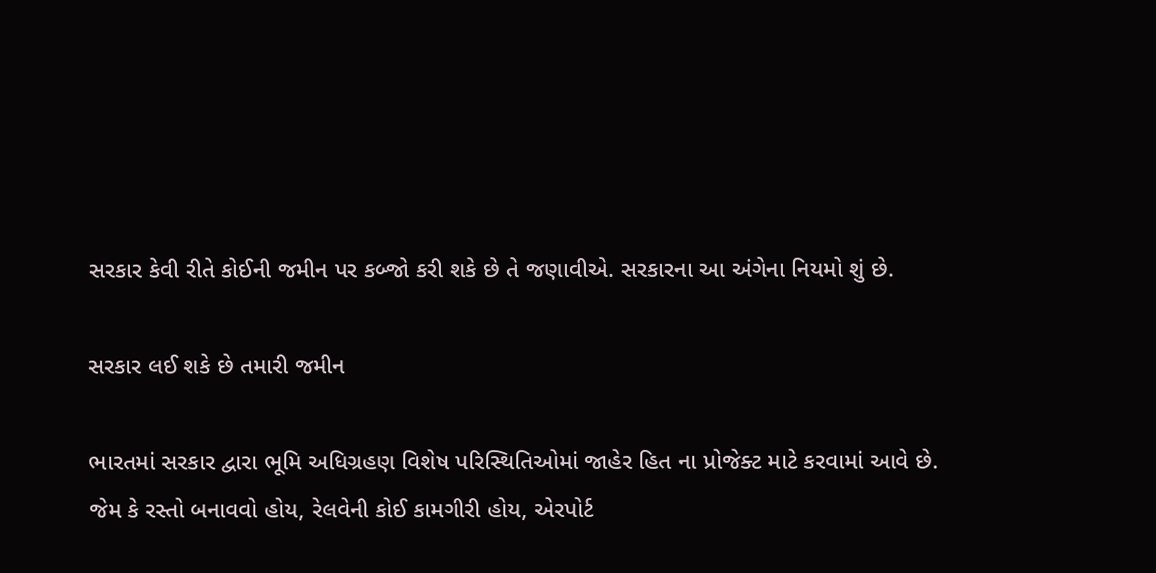સરકાર કેવી રીતે કોઈની જમીન પર કબ્જો કરી શકે છે તે જણાવીએ. સરકારના આ અંગેના નિયમો શું છે.

સરકાર લઈ શકે છે તમારી જમીન

ભારતમાં સરકાર દ્વારા ભૂમિ અધિગ્રહણ વિશેષ પરિસ્થિતિઓમાં જાહેર હિત ના પ્રોજેક્ટ માટે કરવામાં આવે છે. જેમ કે રસ્તો બનાવવો હોય, રેલવેની કોઈ કામગીરી હોય, એરપોર્ટ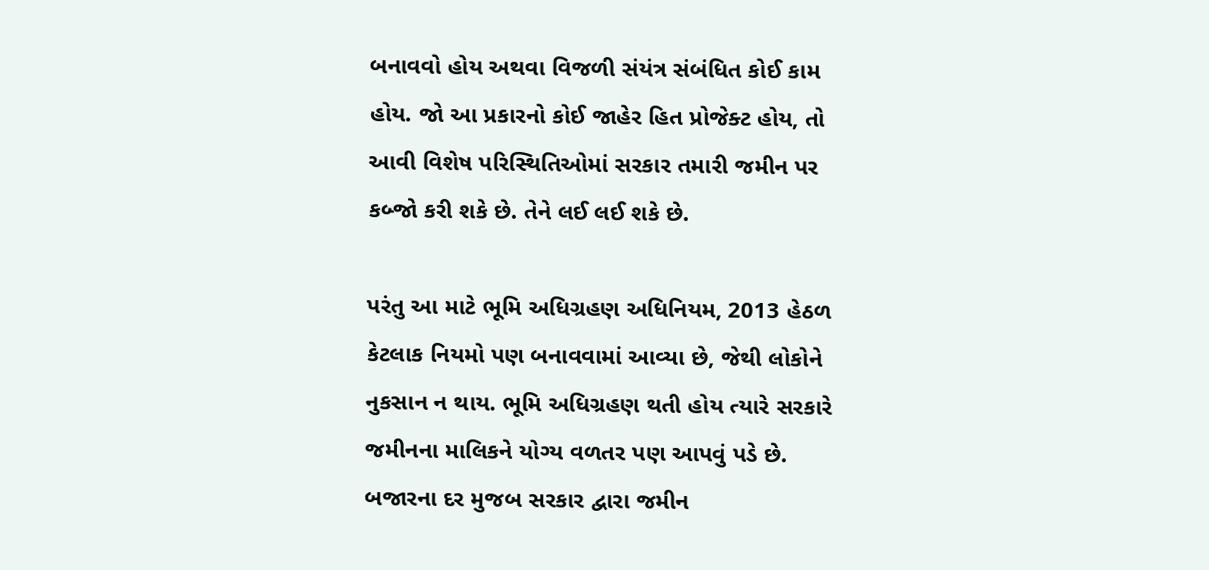બનાવવો હોય અથવા વિજળી સંયંત્ર સંબંધિત કોઈ કામ હોય. જો આ પ્રકારનો કોઈ જાહેર હિત પ્રોજેક્ટ હોય, તો આવી વિશેષ પરિસ્થિતિઓમાં સરકાર તમારી જમીન પર કબ્જો કરી શકે છે. તેને લઈ લઈ શકે છે.

પરંતુ આ માટે ભૂમિ અધિગ્રહણ અધિનિયમ, 2013 હેઠળ કેટલાક નિયમો પણ બનાવવામાં આવ્યા છે, જેથી લોકોને નુકસાન ન થાય. ભૂમિ અધિગ્રહણ થતી હોય ત્યારે સરકારે જમીનના માલિકને યોગ્ય વળતર પણ આપવું પડે છે. બજારના દર મુજબ સરકાર દ્વારા જમીન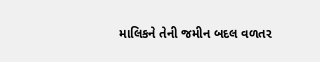માલિકને તેની જમીન બદલ વળતર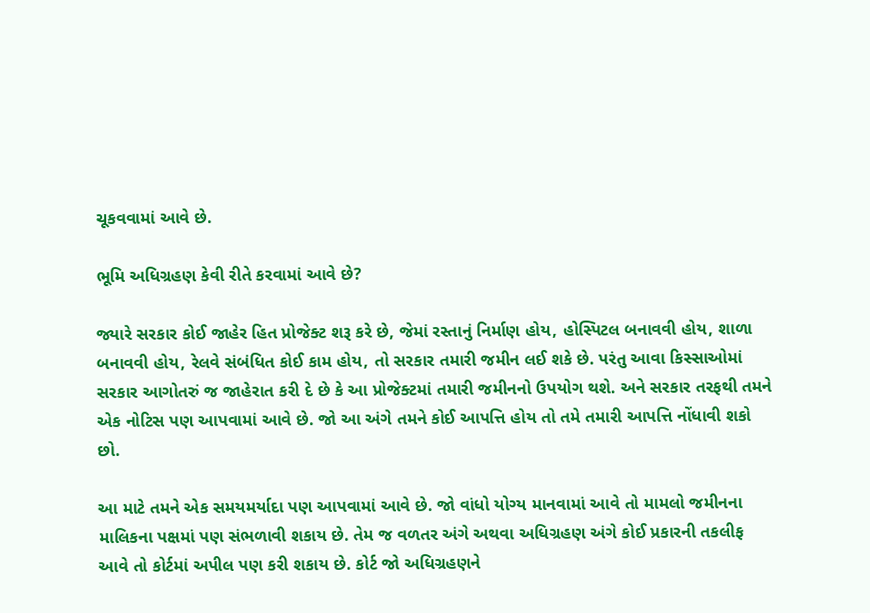ચૂકવવામાં આવે છે.

ભૂમિ અધિગ્રહણ કેવી રીતે કરવામાં આવે છે?

જ્યારે સરકાર કોઈ જાહેર હિત પ્રોજેક્ટ શરૂ કરે છે, જેમાં રસ્તાનું નિર્માણ હોય, હોસ્પિટલ બનાવવી હોય, શાળા બનાવવી હોય, રેલવે સંબંધિત કોઈ કામ હોય, તો સરકાર તમારી જમીન લઈ શકે છે. પરંતુ આવા કિસ્સાઓમાં સરકાર આગોતરું જ જાહેરાત કરી દે છે કે આ પ્રોજેક્ટમાં તમારી જમીનનો ઉપયોગ થશે. અને સરકાર તરફથી તમને એક નોટિસ પણ આપવામાં આવે છે. જો આ અંગે તમને કોઈ આપત્તિ હોય તો તમે તમારી આપત્તિ નોંધાવી શકો છો.

આ માટે તમને એક સમયમર્યાદા પણ આપવામાં આવે છે. જો વાંધો યોગ્ય માનવામાં આવે તો મામલો જમીનના માલિકના પક્ષમાં પણ સંભળાવી શકાય છે. તેમ જ વળતર અંગે અથવા અધિગ્રહણ અંગે કોઈ પ્રકારની તકલીફ આવે તો કોર્ટમાં અપીલ પણ કરી શકાય છે. કોર્ટ જો અધિગ્રહણને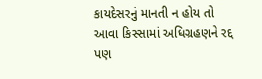કાયદેસરનું માનતી ન હોય તો આવા કિસ્સામાં અધિગ્રહણને રદ્દ પણ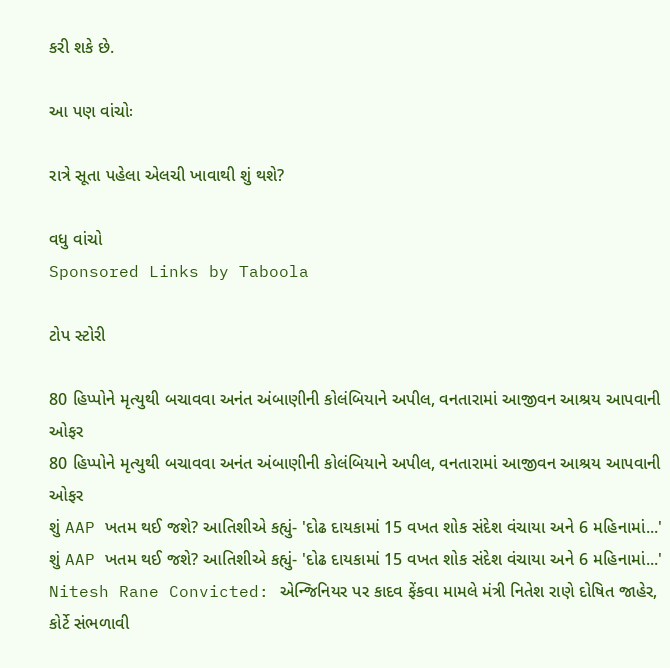કરી શકે છે.

આ પણ વાંચોઃ

રાત્રે સૂતા પહેલા એલચી ખાવાથી શું થશે?

વધુ વાંચો
Sponsored Links by Taboola

ટોપ સ્ટોરી

80 હિપ્પોને મૃત્યુથી બચાવવા અનંત અંબાણીની કોલંબિયાને અપીલ, વનતારામાં આજીવન આશ્રય આપવાની ઓફર
80 હિપ્પોને મૃત્યુથી બચાવવા અનંત અંબાણીની કોલંબિયાને અપીલ, વનતારામાં આજીવન આશ્રય આપવાની ઓફર
શું AAP ખતમ થઈ જશે? આતિશીએ કહ્યું- 'દોઢ દાયકામાં 15 વખત શોક સંદેશ વંચાયા અને 6 મહિનામાં...'
શું AAP ખતમ થઈ જશે? આતિશીએ કહ્યું- 'દોઢ દાયકામાં 15 વખત શોક સંદેશ વંચાયા અને 6 મહિનામાં...'
Nitesh Rane Convicted: એન્જિનિયર પર કાદવ ફેંકવા મામલે મંત્રી નિતેશ રાણે દોષિત જાહેર, કોર્ટે સંભળાવી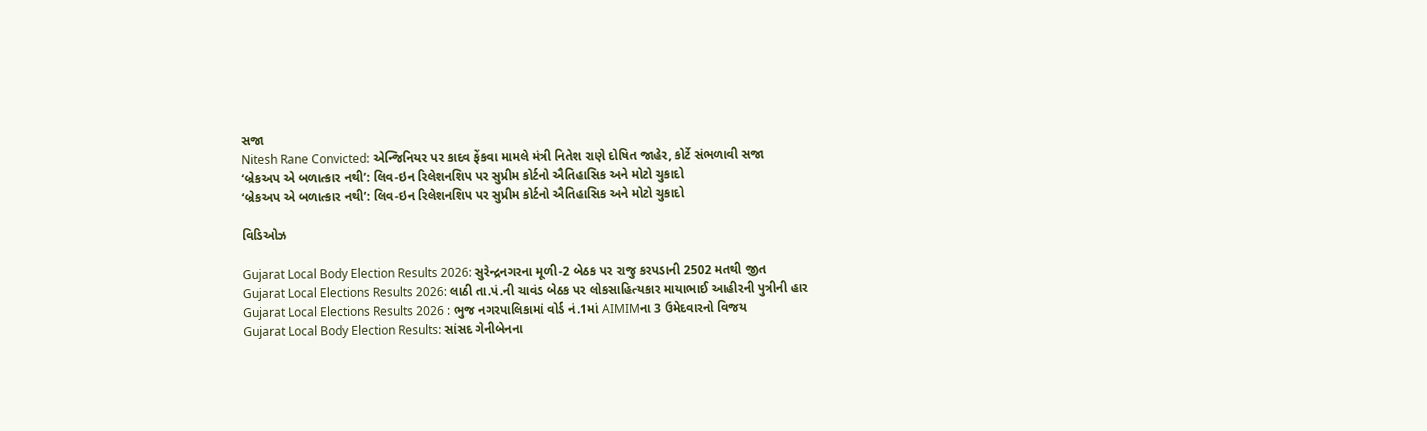સજા
Nitesh Rane Convicted: એન્જિનિયર પર કાદવ ફેંકવા મામલે મંત્રી નિતેશ રાણે દોષિત જાહેર, કોર્ટે સંભળાવી સજા
‘બ્રેકઅપ એ બળાત્કાર નથી’: લિવ-ઇન રિલેશનશિપ પર સુપ્રીમ કોર્ટનો ઐતિહાસિક અને મોટો ચુકાદો
‘બ્રેકઅપ એ બળાત્કાર નથી’: લિવ-ઇન રિલેશનશિપ પર સુપ્રીમ કોર્ટનો ઐતિહાસિક અને મોટો ચુકાદો

વિડિઓઝ

Gujarat Local Body Election Results 2026: સુરેન્દ્રનગરના મૂળી-2 બેઠક પર રાજુ કરપડાની 2502 મતથી જીત
Gujarat Local Elections Results 2026: લાઠી તા.પં.ની ચાવંડ બેઠક પર લોકસાહિત્યકાર માયાભાઈ આહીરની પુત્રીની હાર
Gujarat Local Elections Results 2026 : ભુજ નગરપાલિકામાં વોર્ડ નં.1માં AIMIMના 3 ઉમેદવારનો વિજય
Gujarat Local Body Election Results: સાંસદ ગેનીબેનના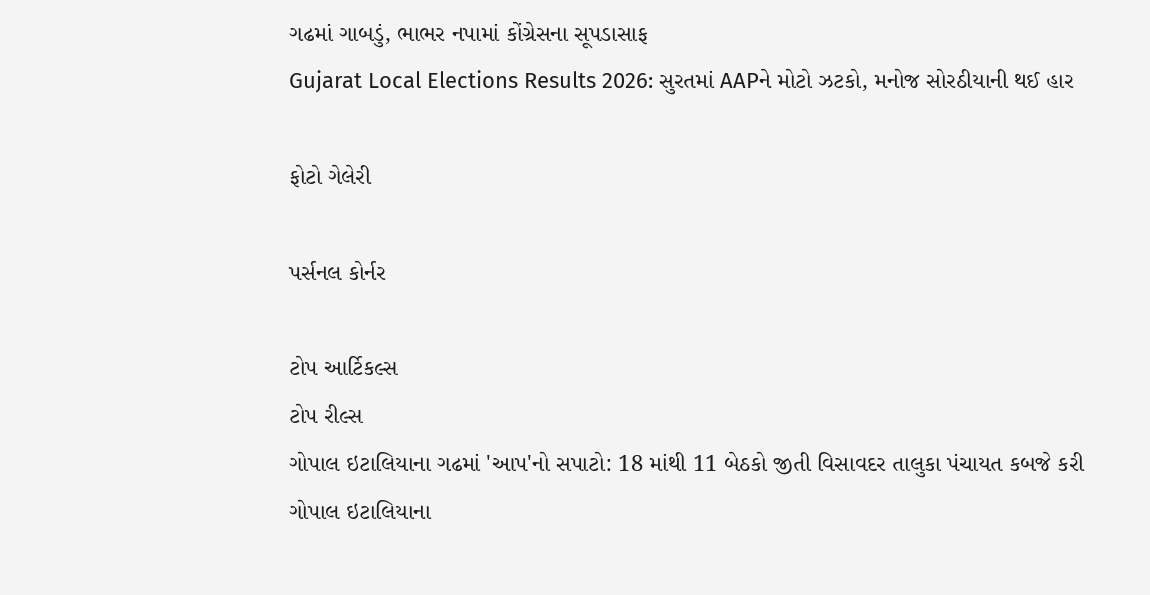ગઢમાં ગાબડું, ભાભર નપામાં કોંગ્રેસના સૂપડાસાફ
Gujarat Local Elections Results 2026: સુરતમાં AAPને મોટો ઝટકો, મનોજ સોરઠીયાની થઈ હાર

ફોટો ગેલેરી

પર્સનલ કોર્નર

ટોપ આર્ટિકલ્સ
ટોપ રીલ્સ
ગોપાલ ઇટાલિયાના ગઢમાં 'આપ'નો સપાટો: 18 માંથી 11 બેઠકો જીતી વિસાવદર તાલુકા પંચાયત કબજે કરી
ગોપાલ ઇટાલિયાના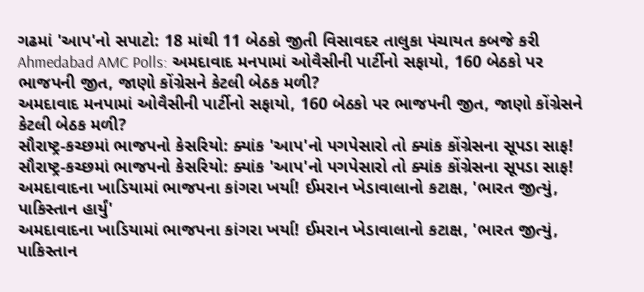ગઢમાં 'આપ'નો સપાટો: 18 માંથી 11 બેઠકો જીતી વિસાવદર તાલુકા પંચાયત કબજે કરી
Ahmedabad AMC Polls: અમદાવાદ મનપામાં ઓવૈસીની પાર્ટીનો સફાયો, 160 બેઠકો પર ભાજપની જીત, જાણો કોંગ્રેસને કેટલી બેઠક મળી?
અમદાવાદ મનપામાં ઓવૈસીની પાર્ટીનો સફાયો, 160 બેઠકો પર ભાજપની જીત, જાણો કોંગ્રેસને કેટલી બેઠક મળી?
સૌરાષ્ટ્ર-કચ્છમાં ભાજપનો કેસરિયો: ક્યાંક 'આપ'નો પગપેસારો તો ક્યાંક કોંગ્રેસના સૂપડા સાફ!
સૌરાષ્ટ્ર-કચ્છમાં ભાજપનો કેસરિયો: ક્યાંક 'આપ'નો પગપેસારો તો ક્યાંક કોંગ્રેસના સૂપડા સાફ!
અમદાવાદના ખાડિયામાં ભાજપના કાંગરા ખર્યા! ઈમરાન ખેડાવાલાનો કટાક્ષ, 'ભારત જીત્યું, પાકિસ્તાન હાર્યું'
અમદાવાદના ખાડિયામાં ભાજપના કાંગરા ખર્યા! ઈમરાન ખેડાવાલાનો કટાક્ષ, 'ભારત જીત્યું, પાકિસ્તાન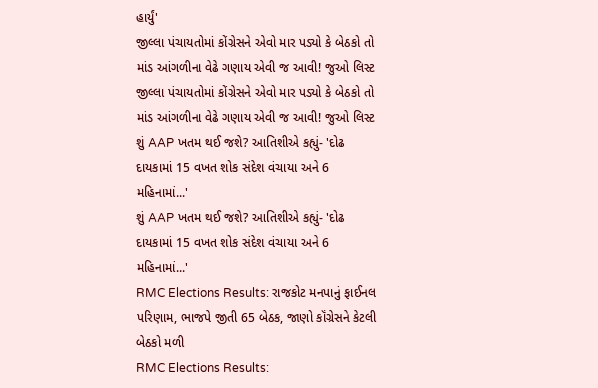હાર્યું'
જીલ્લા પંચાયતોમાં કોંગ્રેસને એવો માર પડ્યો કે બેઠકો તો માંડ આંગળીના વેઢે ગણાય એવી જ આવી! જુઓ લિસ્ટ
જીલ્લા પંચાયતોમાં કોંગ્રેસને એવો માર પડ્યો કે બેઠકો તો માંડ આંગળીના વેઢે ગણાય એવી જ આવી! જુઓ લિસ્ટ
શું AAP ખતમ થઈ જશે? આતિશીએ કહ્યું- 'દોઢ દાયકામાં 15 વખત શોક સંદેશ વંચાયા અને 6 મહિનામાં...'
શું AAP ખતમ થઈ જશે? આતિશીએ કહ્યું- 'દોઢ દાયકામાં 15 વખત શોક સંદેશ વંચાયા અને 6 મહિનામાં...'
RMC Elections Results: રાજકોટ મનપાનું ફાઈનલ પરિણામ, ભાજપે જીતી 65 બેઠક, જાણો કૉંગ્રેસને કેટલી બેઠકો મળી
RMC Elections Results: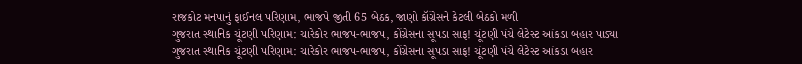રાજકોટ મનપાનું ફાઈનલ પરિણામ, ભાજપે જીતી 65 બેઠક, જાણો કૉંગ્રેસને કેટલી બેઠકો મળી
ગુજરાત સ્થાનિક ચૂંટણી પરિણામ: ચારેકોર ભાજપ-ભાજપ, કોંગ્રેસના સૂપડા સાફ! ચૂંટણી પંચે લેટેસ્ટ આંકડા બહાર પાડ્યા
ગુજરાત સ્થાનિક ચૂંટણી પરિણામ: ચારેકોર ભાજપ-ભાજપ, કોંગ્રેસના સૂપડા સાફ! ચૂંટણી પંચે લેટેસ્ટ આંકડા બહાર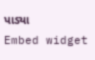પાડ્યા
Embed widget